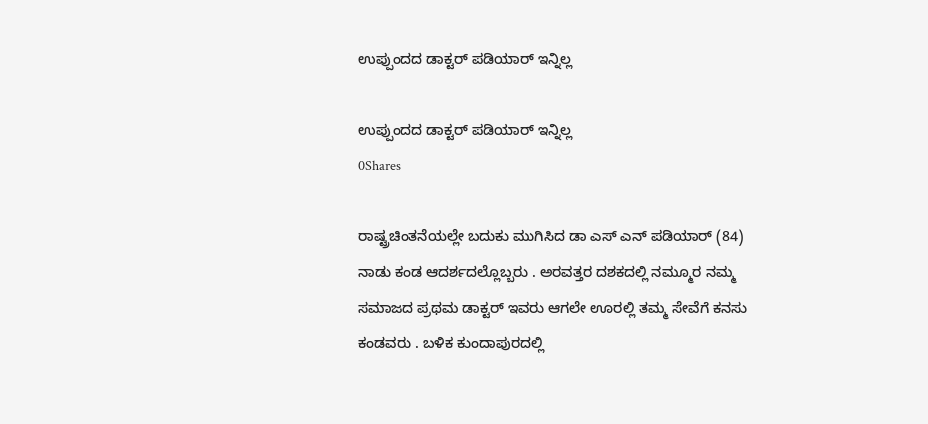ಉಪ್ಪುಂದದ ಡಾಕ್ಟರ್ ಪಡಿಯಾರ್ ಇನ್ನಿಲ್ಲ

ಉಪ್ಪುಂದದ ಡಾಕ್ಟರ್ ಪಡಿಯಾರ್ ಇನ್ನಿಲ್ಲ
0Shares

ರಾಷ್ಟ್ರಚಿಂತನೆಯಲ್ಲೇ ಬದುಕು ಮುಗಿಸಿದ ಡಾ ಎಸ್ ಎನ್ ಪಡಿಯಾರ್ (84) ನಾಡು ಕಂಡ ಆದರ್ಶದಲ್ಲೊಬ್ಬರು . ಅರವತ್ತರ ದಶಕದಲ್ಲಿ ನಮ್ಮೂರ ನಮ್ಮ ಸಮಾಜದ ಪ್ರಥಮ ಡಾಕ್ಟರ್ ಇವರು ಆಗಲೇ ಊರಲ್ಲಿ ತಮ್ಮ ಸೇವೆಗೆ ಕನಸು ಕಂಡವರು . ಬಳಿಕ ಕುಂದಾಪುರದಲ್ಲಿ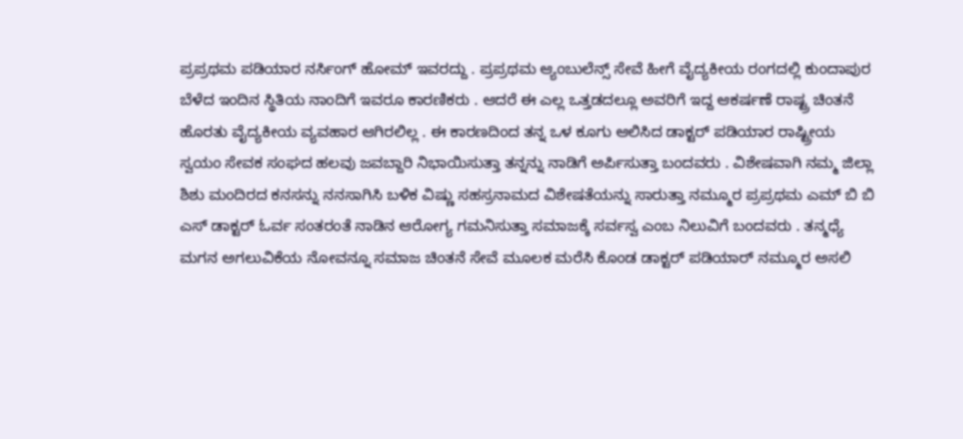ಪ್ರಪ್ರಥಮ ಪಡಿಯಾರ ನರ್ಸಿಂಗ್ ಹೋಮ್ ಇವರದ್ದು . ಪ್ರಪ್ರಥಮ ಆ್ಯಂಬುಲೆನ್ಸ್ ಸೇವೆ ಹೀಗೆ ವೈದ್ಯಕೀಯ ರಂಗದಲ್ಲಿ ಕುಂದಾಪುರ ಬೆಳೆದ ಇಂದಿನ ಸ್ಥಿತಿಯ ನಾಂದಿಗೆ ಇವರೂ ಕಾರಣಿಕರು . ಆದರೆ ಈ ಎಲ್ಲ ಒತ್ತಡದಲ್ಲೂ ಅವರಿಗೆ ಇದ್ದ ಆಕರ್ಷಣೆ ರಾಷ್ಟ್ರ ಚಿಂತನೆ ಹೊರತು ವೈದ್ಯಕೀಯ ವ್ಯವಹಾರ ಆಗಿರಲಿಲ್ಲ . ಈ ಕಾರಣದಿಂದ ತನ್ನ ಒಳ ಕೂಗು ಆಲಿಸಿದ ಡಾಕ್ಟರ್ ಪಡಿಯಾರ ರಾಷ್ಟ್ರೀಯ ಸ್ವಯಂ ಸೇವಕ ಸಂಘದ ಹಲವು ಜವಬ್ದಾರಿ ನಿಭಾಯಿಸುತ್ತಾ ತನ್ನನ್ನು ನಾಡಿಗೆ ಅರ್ಪಿಸುತ್ತಾ ಬಂದವರು . ವಿಶೇಷವಾಗಿ ನಮ್ಮ ಜಿಲ್ಲಾ ಶಿಶು ಮಂದಿರದ ಕನಸನ್ನು ನನಸಾಗಿಸಿ ಬಳಿಕ ವಿಷ್ಣು ಸಹಸ್ರನಾಮದ ವಿಶೇಷತೆಯನ್ನು ಸಾರುತ್ತಾ ನಮ್ಮೂರ ಪ್ರಪ್ರಥಮ ಎಮ್ ಬಿ ಬಿ ಎಸ್ ಡಾಕ್ಟರ್ ಓರ್ವ ಸಂತರಂತೆ ನಾಡಿನ ಆರೋಗ್ಯ ಗಮನಿಸುತ್ತಾ ಸಮಾಜಕ್ಕೆ ಸರ್ವಸ್ವ ಎಂಬ ನಿಲುವಿಗೆ ಬಂದವರು . ತನ್ಮಧ್ಯೆ ಮಗನ ಅಗಲುವಿಕೆಯ ನೋವನ್ನೂ ಸಮಾಜ ಚಿಂತನೆ ಸೇವೆ ಮೂಲಕ ಮರೆಸಿ ಕೊಂಡ ಡಾಕ್ಟರ್ ಪಡಿಯಾರ್ ನಮ್ಮೂರ ಅಸಲಿ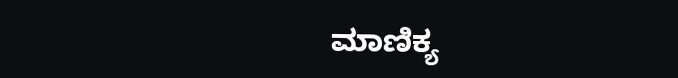ಮಾಣಿಕ್ಯ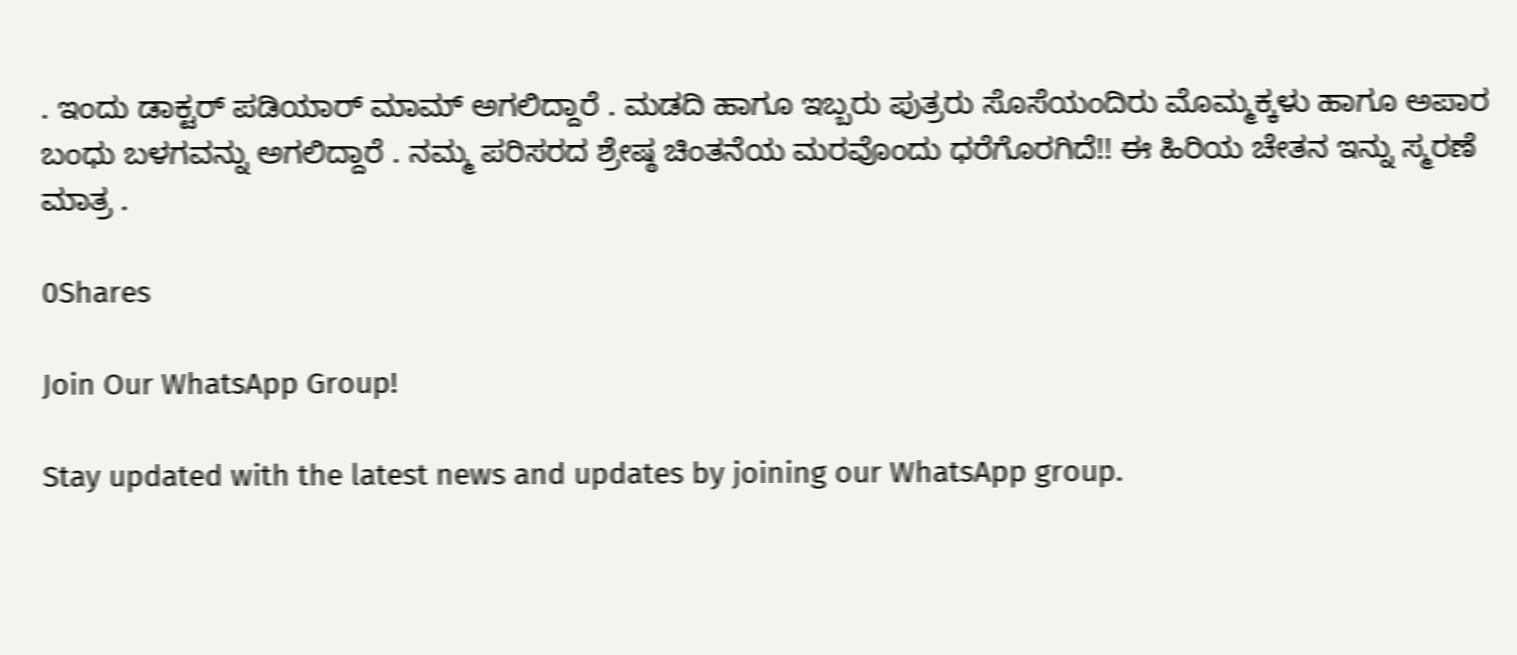. ಇಂದು ಡಾಕ್ಟರ್ ಪಡಿಯಾರ್ ಮಾಮ್ ಅಗಲಿದ್ದಾರೆ . ಮಡದಿ ಹಾಗೂ ಇಬ್ಬರು ಪುತ್ರರು ಸೊಸೆಯಂದಿರು ಮೊಮ್ಮಕ್ಕಳು ಹಾಗೂ ಅಪಾರ ಬಂಧು ಬಳಗವನ್ನು ಅಗಲಿದ್ದಾರೆ . ನಮ್ಮ ಪರಿಸರದ ಶ್ರೇಷ್ಠ ಚಿಂತನೆಯ ಮರವೊಂದು ಧರೆಗೊರಗಿದೆ!! ಈ ಹಿರಿಯ ಚೇತನ ಇನ್ನು ಸ್ಮರಣೆ ಮಾತ್ರ .

0Shares

Join Our WhatsApp Group!

Stay updated with the latest news and updates by joining our WhatsApp group.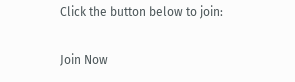Click the button below to join:

Join Now